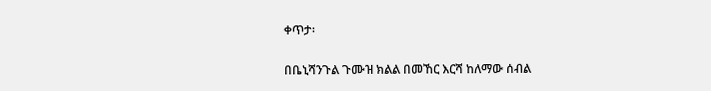ቀጥታ፡

በቤኒሻንጉል ጉሙዝ ክልል በመኸር እርሻ ከለማው ሰብል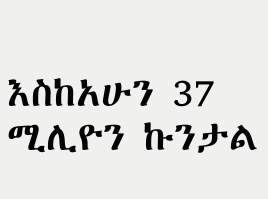እስከአሁን 37 ሚሊዮን ኩንታል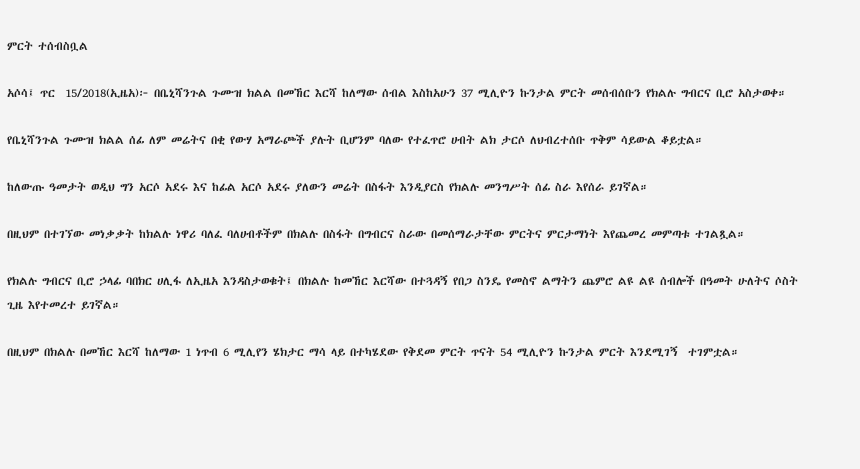ምርት ተሰብስቧል

አሶሳ፤ ጥር  15/2018(ኢዜአ)፦ በቤኒሻንጉል ጉሙዝ ክልል በመኸር እርሻ ከለማው ሰብል እስከአሁን 37 ሚሊዮን ኩንታል ምርት መሰብሰቡን የክልሉ ግብርና ቢሮ አስታወቀ።

የቤኒሻንጉል ጉሙዝ ክልል ሰፊ ለም መሬትና በቂ የውሃ አማራጮች ያሉት ቢሆንም ባለው የተፈጥሮ ሀብት ልክ ታርሶ ለህብረተሰቡ ጥቅም ሳይውል ቆይቷል።

ከለውጡ ዓመታት ወዲህ ግን አርሶ አደሩ እና ከፊል አርሶ አደሩ ያለውን መሬት በስፋት እንዲያርስ የክልሉ መንግሥት ሰፊ ስራ እየሰራ ይገኛል።

በዚህም በተገኘው መነቃቃት ከክልሉ ነዋሪ ባለፈ ባለሀብቶችም በክልሉ በስፋት በግብርና ስራው በመሰማራታቸው ምርትና ምርታማነት እየጨመረ መምጣቱ ተገልጿል።

የክልሉ ግብርና ቢሮ ኃላፊ ባበክር ሀሊፋ ለኢዜአ እንዳስታወቁት፤ በክልሉ ከመኸር እርሻው በተጓዳኝ የበጋ ስንዴ የመስኖ ልማትን ጨምሮ ልዩ ልዩ ሰብሎች በዓመት ሁለትና ሶስት ጊዜ እየተመረተ ይገኛል።

በዚህም በክልሉ በመኸር እርሻ ከለማው 1 ነጥብ 6 ሚሊየን ሄክታር ማሳ ላይ በተካሄደው የቅደመ ምርት ጥናት 54 ሚሊዮን ኩንታል ምርት እንደሚገኝ  ተገምቷል።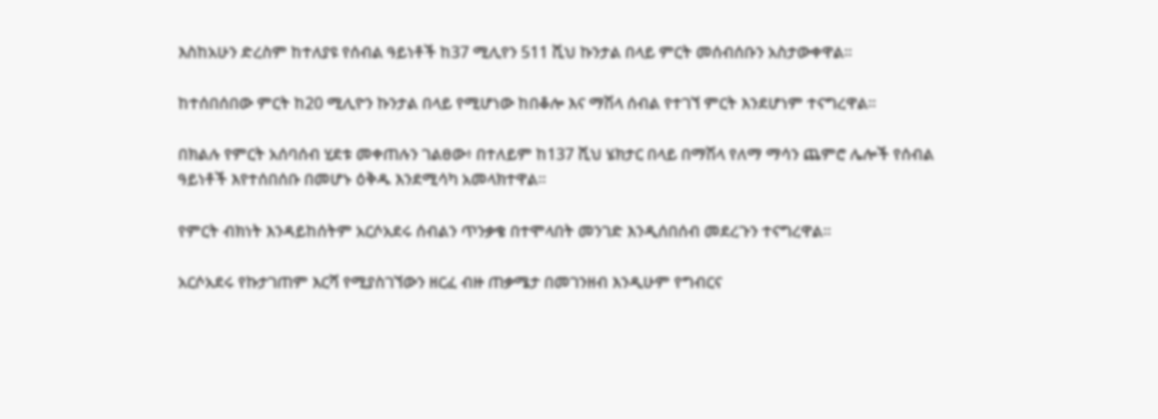እስከአሁን ድረስም ከተለያዩ የሰብል ዓይነቶች ከ37 ሚሊየን 511 ሺህ ኩንታል በላይ ምርት መሰብሰቡን አስታውቀዋል።

ከተሰበሰበው ምርት ከ20 ሚሊዮን ኩንታል በላይ የሚሆነው ከበቆሎ እና ማሽላ ሰብል የተገኘ ምርት እንደሆነም ተናግረዋል።

በክልሉ የምርት አሰባሰብ ሂደቱ መቀጠሉን ገልፀው፥ በተለይም ከ137 ሺህ ሄክታር በላይ በማሽላ የለማ ማሳን ጨምሮ ሌሎች የሰብል ዓይነቶች እየተሰበሰቡ በመሆኑ ዕቅዱ እንደሚሳካ አመላክተዋል።

የምርት ብክነት እንዳይከሰትም አርሶአደሩ ሰብልን ጥንቃቄ በተሞላበት መንገድ እንዲሰበሰብ መደረጉን ተናግረዋል።

አርሶአደሩ የኩታገጠም እርሻ የሚያስገኘውን ዘርፈ ብዙ ጠቃሜታ በመገንዘብ እንዲሁም የግብርና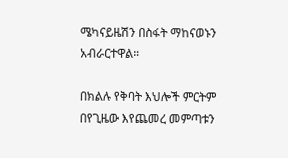ሜካናይዜሽን በስፋት ማከናወኑን አብራርተዋል።

በክልሉ የቅባት እህሎች ምርትም በየጊዜው እየጨመረ መምጣቱን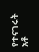የተናገሩት አቶ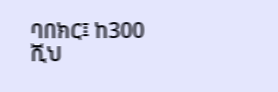ባበክር፤ ከ300 ሺህ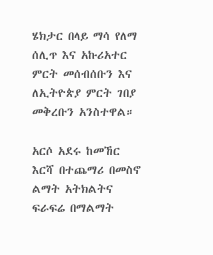ሄክታር በላይ ማሳ የለማ ሰሊጥ እና አኩሪአተር ምርት መሰብሰቡን እና ለኢትዮጵያ ምርት ገበያ መቅረቡን አንስተዋል።

አርሶ አደሩ ከመኸር እርሻ በተጨማሪ በመስኖ ልማት አትክልትና ፍራፍሬ በማልማት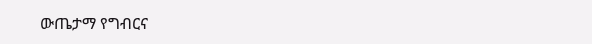ውጤታማ የግብርና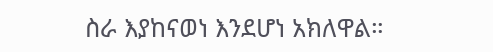ስራ እያከናወነ እንደሆነ አክለዋል።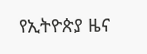የኢትዮጵያ ዜና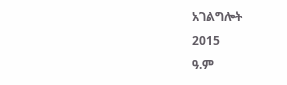አገልግሎት
2015
ዓ.ም